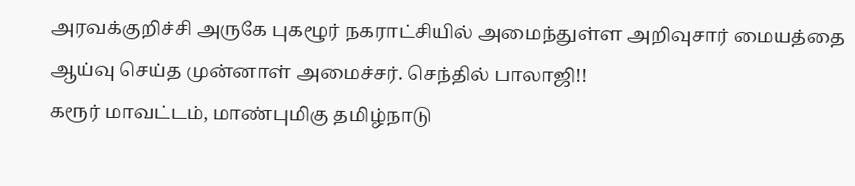அரவக்குறிச்சி அருகே புகழூர் நகராட்சியில் அமைந்துள்ள அறிவுசார் மையத்தை ஆய்வு செய்த முன்னாள் அமைச்சர். செந்தில் பாலாஜி!!
கரூர் மாவட்டம், மாண்புமிகு தமிழ்நாடு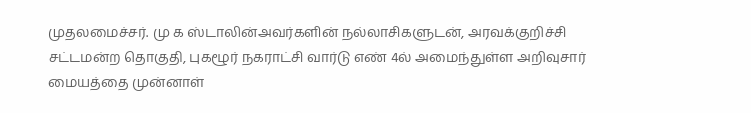முதலமைச்சர். மு க ஸ்டாலின்அவர்களின் நல்லாசிகளுடன், அரவக்குறிச்சி சட்டமன்ற தொகுதி, புகழூர் நகராட்சி வார்டு எண் 4ல் அமைந்துள்ள அறிவுசார் மையத்தை முன்னாள்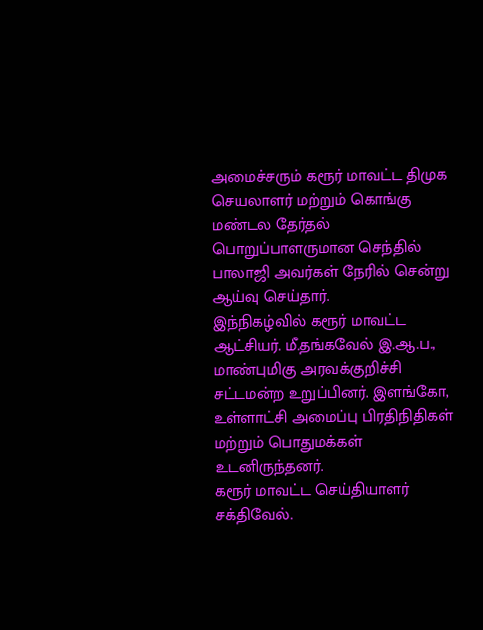அமைச்சரும் கரூர் மாவட்ட திமுக செயலாளர் மற்றும் கொங்கு மண்டல தேர்தல் பொறுப்பாளருமான செந்தில் பாலாஜி அவர்கள் நேரில் சென்று ஆய்வு செய்தார்.
இந்நிகழ்வில் கரூர் மாவட்ட ஆட்சியர். மீ.தங்கவேல் இ.ஆ.ப., மாண்புமிகு அரவக்குறிச்சி சட்டமன்ற உறுப்பினர். இளங்கோ, உள்ளாட்சி அமைப்பு பிரதிநிதிகள் மற்றும் பொதுமக்கள் உடனிருந்தனர்.
கரூர் மாவட்ட செய்தியாளர் சக்திவேல்.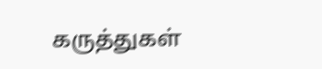கருத்துகள்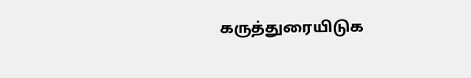கருத்துரையிடுக